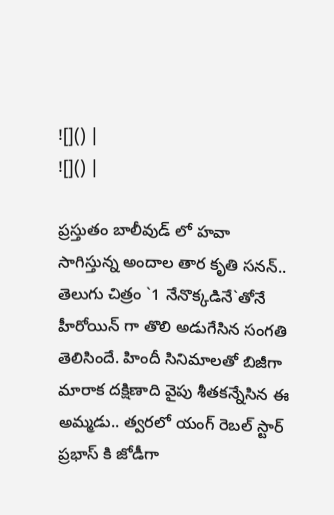![]() |
![]() |

ప్రస్తుతం బాలీవుడ్ లో హవా సాగిస్తున్న అందాల తార కృతి సనన్.. తెలుగు చిత్రం `1 నేనొక్కడినే`తోనే హీరోయిన్ గా తొలి అడుగేసిన సంగతి తెలిసిందే. హిందీ సినిమాలతో బిజీగా మారాక దక్షిణాది వైపు శీతకన్నేసిన ఈ అమ్మడు.. త్వరలో యంగ్ రెబల్ స్టార్ ప్రభాస్ కి జోడీగా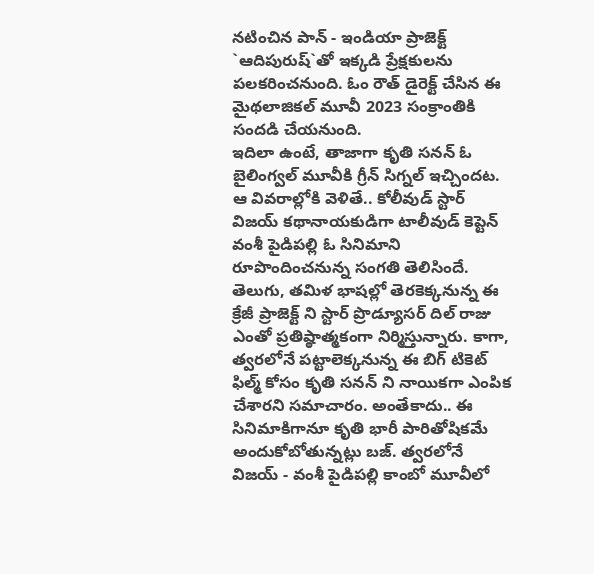నటించిన పాన్ - ఇండియా ప్రాజెక్ట్ `ఆదిపురుష్`తో ఇక్కడి ప్రేక్షకులను పలకరించనుంది. ఓం రౌత్ డైరెక్ట్ చేసిన ఈ మైథలాజికల్ మూవీ 2023 సంక్రాంతికి సందడి చేయనుంది.
ఇదిలా ఉంటే, తాజాగా కృతి సనన్ ఓ బైలింగ్వల్ మూవీకి గ్రీన్ సిగ్నల్ ఇచ్చిందట. ఆ వివరాల్లోకి వెళితే.. కోలీవుడ్ స్టార్ విజయ్ కథానాయకుడిగా టాలీవుడ్ కెప్టెన్ వంశీ పైడిపల్లి ఓ సినిమాని రూపొందించనున్న సంగతి తెలిసిందే. తెలుగు, తమిళ భాషల్లో తెరకెక్కనున్న ఈ క్రేజీ ప్రాజెక్ట్ ని స్టార్ ప్రొడ్యూసర్ దిల్ రాజు ఎంతో ప్రతిష్ఠాత్మకంగా నిర్మిస్తున్నారు. కాగా, త్వరలోనే పట్టాలెక్కనున్న ఈ బిగ్ టికెట్ ఫిల్మ్ కోసం కృతి సనన్ ని నాయికగా ఎంపిక చేశారని సమాచారం. అంతేకాదు.. ఈ సినిమాకిగానూ కృతి భారీ పారితోషికమే అందుకోబోతున్నట్లు బజ్. త్వరలోనే విజయ్ - వంశీ పైడిపల్లి కాంబో మూవీలో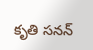కృతి సనన్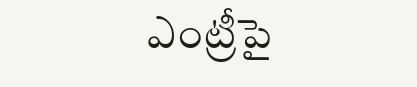ఎంట్రీపై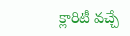క్లారిటీ వచ్చే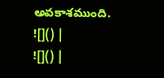అవకాశముంది.
![]() |
![]() |